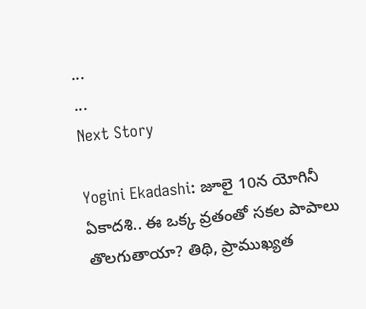...
...
Next Story

Yogini Ekadashi: జూలై 10న యోగినీ ఏకాదశి.. ఈ ఒక్క వ్రతంతో సకల పాపాలు తొలగుతాయా? తిథి, ప్రాముఖ్యత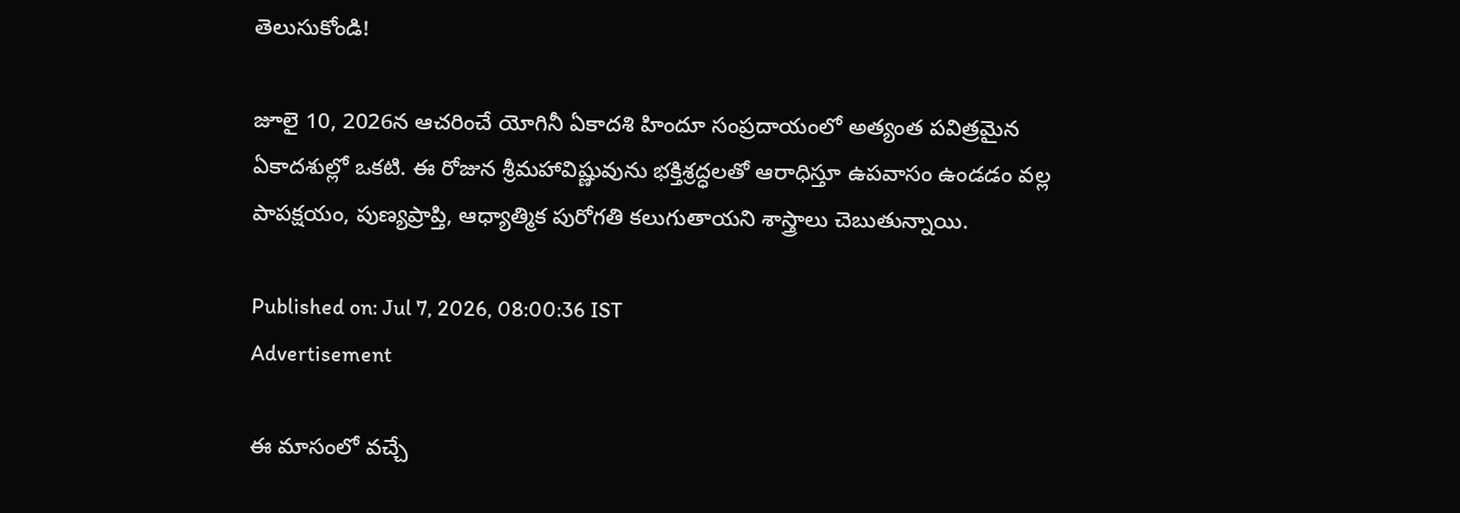తెలుసుకోండి!

జూలై 10, 2026న ఆచరించే యోగినీ ఏకాదశి హిందూ సంప్రదాయంలో అత్యంత పవిత్రమైన ఏకాదశుల్లో ఒకటి. ఈ రోజున శ్రీమహావిష్ణువును భక్తిశ్రద్ధలతో ఆరాధిస్తూ ఉపవాసం ఉండడం వల్ల పాపక్షయం, పుణ్యప్రాప్తి, ఆధ్యాత్మిక పురోగతి కలుగుతాయని శాస్త్రాలు చెబుతున్నాయి.

Published on: Jul 7, 2026, 08:00:36 IST
Advertisement

ఈ మాసంలో వచ్చే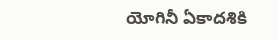యోగినీ ఏకాదశికి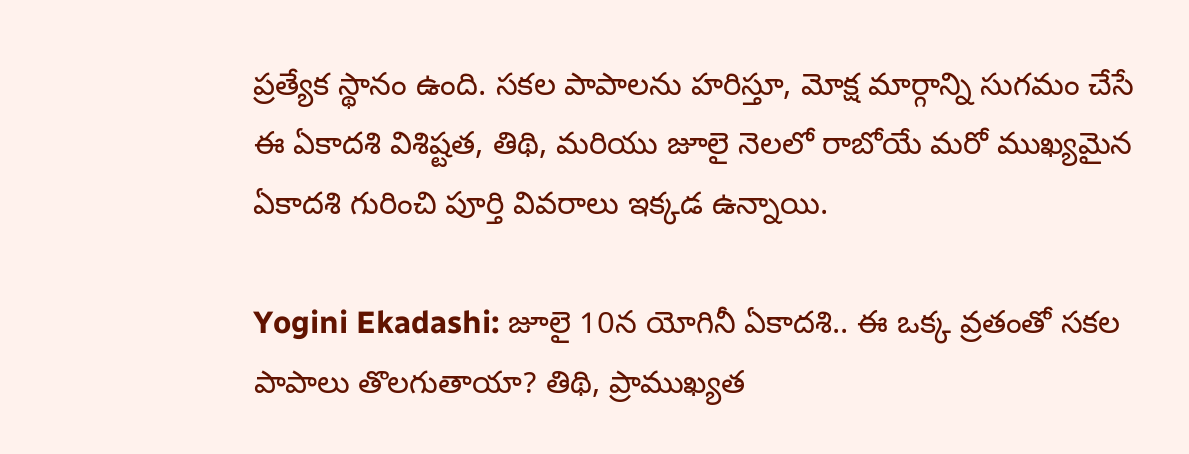ప్రత్యేక స్థానం ఉంది. సకల పాపాలను హరిస్తూ, మోక్ష మార్గాన్ని సుగమం చేసే ఈ ఏకాదశి విశిష్టత, తిథి, మరియు జూలై నెలలో రాబోయే మరో ముఖ్యమైన ఏకాదశి గురించి పూర్తి వివరాలు ఇక్కడ ఉన్నాయి.

Yogini Ekadashi: జూలై 10న యోగినీ ఏకాదశి.. ఈ ఒక్క వ్రతంతో సకల పాపాలు తొలగుతాయా? తిథి, ప్రాముఖ్యత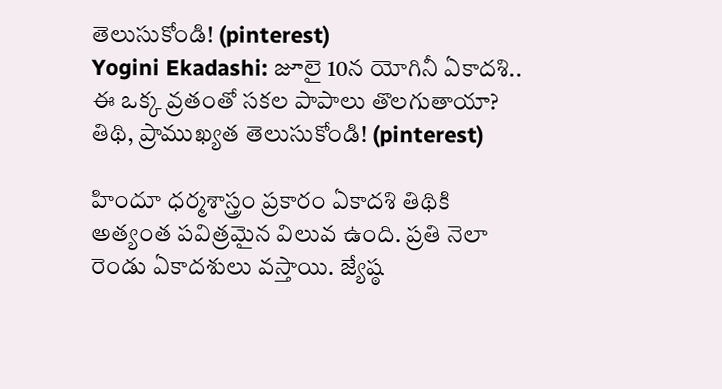తెలుసుకోండి! (pinterest)
Yogini Ekadashi: జూలై 10న యోగినీ ఏకాదశి.. ఈ ఒక్క వ్రతంతో సకల పాపాలు తొలగుతాయా? తిథి, ప్రాముఖ్యత తెలుసుకోండి! (pinterest)

హిందూ ధర్మశాస్త్రం ప్రకారం ఏకాదశి తిథికి అత్యంత పవిత్రమైన విలువ ఉంది. ప్రతి నెలా రెండు ఏకాదశులు వస్తాయి. జ్యేష్ఠ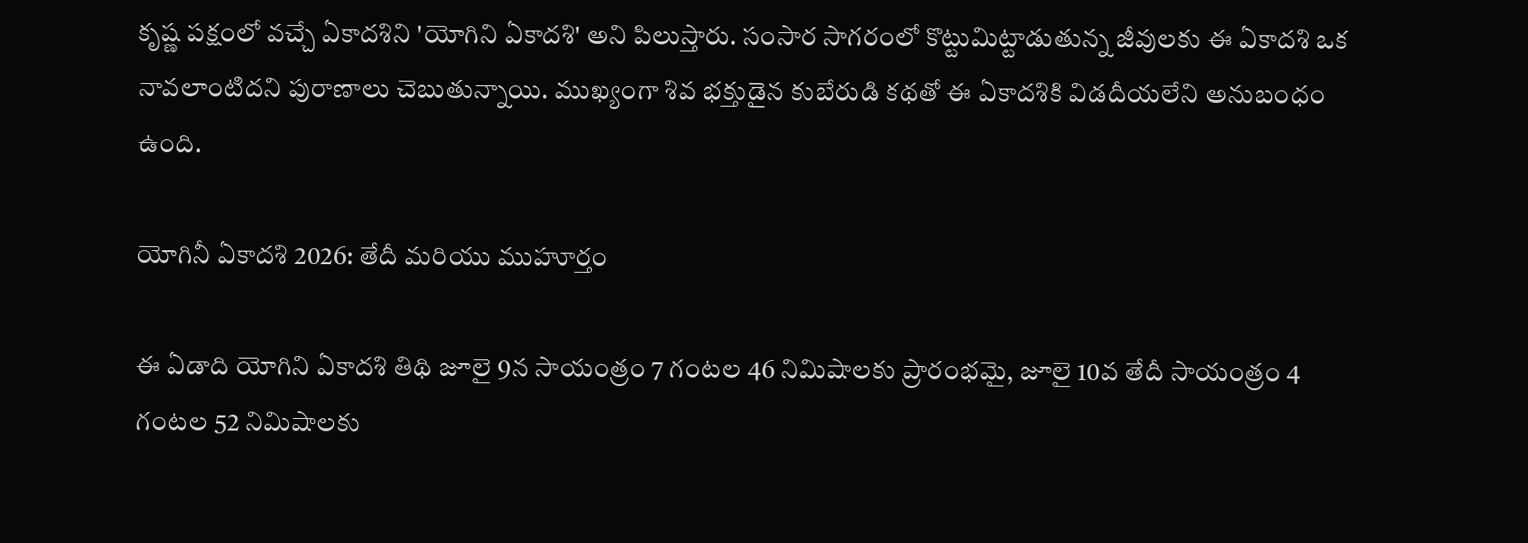కృష్ణ పక్షంలో వచ్చే ఏకాదశిని 'యోగిని ఏకాదశి' అని పిలుస్తారు. సంసార సాగరంలో కొట్టుమిట్టాడుతున్న జీవులకు ఈ ఏకాదశి ఒక నావలాంటిదని పురాణాలు చెబుతున్నాయి. ముఖ్యంగా శివ భక్తుడైన కుబేరుడి కథతో ఈ ఏకాదశికి విడదీయలేని అనుబంధం ఉంది.

యోగినీ ఏకాదశి 2026: తేదీ మరియు ముహూర్తం

ఈ ఏడాది యోగిని ఏకాదశి తిథి జూలై 9న సాయంత్రం 7 గంటల 46 నిమిషాలకు ప్రారంభమై, జూలై 10వ తేదీ సాయంత్రం 4 గంటల 52 నిమిషాలకు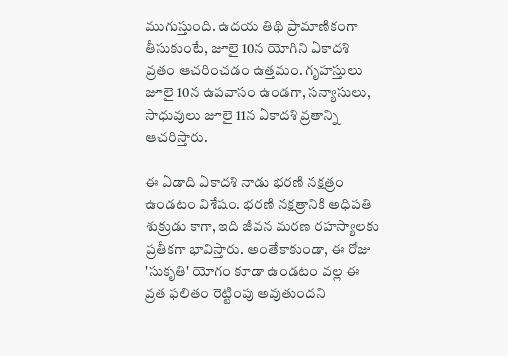ముగుస్తుంది. ఉదయ తిథి ప్రామాణికంగా తీసుకుంటే, జూలై 10న యోగిని ఏకాదశి వ్రతం ఆచరించడం ఉత్తమం. గృహస్తులు జూలై 10న ఉపవాసం ఉండగా, సన్యాసులు, సాధువులు జూలై 11న ఏకాదశి వ్రతాన్ని ఆచరిస్తారు.

ఈ ఏడాది ఏకాదశి నాడు భరణి నక్షత్రం ఉండటం విశేషం. భరణి నక్షత్రానికి అధిపతి శుక్రుడు కాగా, ఇది జీవన మరణ రహస్యాలకు ప్రతీకగా భావిస్తారు. అంతేకాకుండా, ఈ రోజు 'సుకృతి' యోగం కూడా ఉండటం వల్ల ఈ వ్రత ఫలితం రెట్టింపు అవుతుందని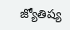జ్యోతిష్య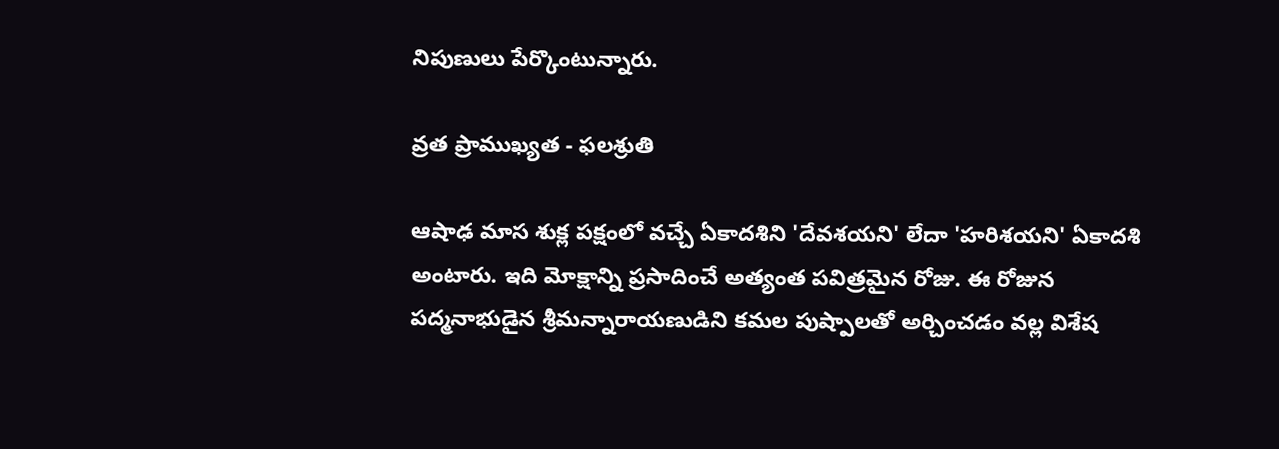నిపుణులు పేర్కొంటున్నారు.

వ్రత ప్రాముఖ్యత - ఫలశ్రుతి

ఆషాఢ మాస శుక్ల పక్షంలో వచ్చే ఏకాదశిని 'దేవశయని' లేదా 'హరిశయని' ఏకాదశి అంటారు. ఇది మోక్షాన్ని ప్రసాదించే అత్యంత పవిత్రమైన రోజు. ఈ రోజున పద్మనాభుడైన శ్రీమన్నారాయణుడిని కమల పుష్పాలతో అర్చించడం వల్ల విశేష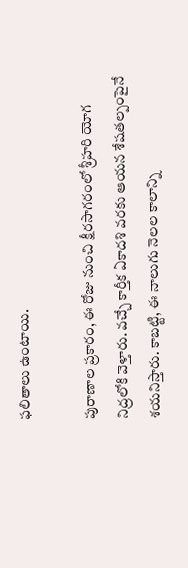ఫలితాలు ఉంటాయి.

పురాణాల ప్రకారం, ఈ రోజు నుంచి క్షీరసాగరంలో శ్రీహరి యోగ నిద్రలోకి వెళ్తారు. వచ్చే కార్తీక ఏకాదశి వరకు ఆయన శేషతల్పంపైనే శయనిస్తారు. కాబట్టి, ఈ నాలుగు నెలల కాలాన్ని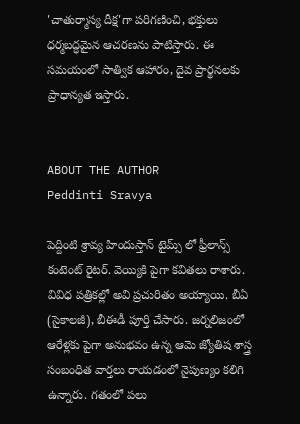'చాతుర్మాస్య దీక్ష'గా పరిగణించి, భక్తులు ధర్మబద్ధమైన ఆచరణను పాటిస్తారు. ఈ సమయంలో సాత్విక ఆహారం, దైవ ప్రార్థనలకు ప్రాధాన్యత ఇస్తారు.


ABOUT THE AUTHOR
Peddinti Sravya

పెద్దింటి శ్రావ్య హిందుస్తాన్ టైమ్స్ లో ఫ్రీలాన్స్ కంటెంట్ రైటర్. వెయ్యికి పైగా కవితలు రాశారు. వివిధ పత్రికల్లో అవి ప్రచురితం అయ్యాయి. బీఏ (సైకాలజీ), బీఈడీ పూర్తి చేసారు. జర్నలిజంలో ఆరేళ్లకు పైగా అనుభవం ఉన్న ఆమె జ్యోతిష శాస్త్ర సంబంధిత వార్తలు రాయడంలో నైపుణ్యం కలిగి ఉన్నారు. గతంలో పలు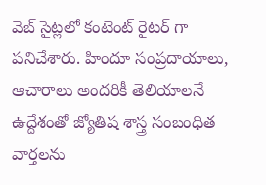వెబ్ సైట్లలో కంటెంట్ రైటర్ గా పనిచేశారు. హిందూ సంప్రదాయాలు, ఆచారాలు అందరికీ తెలియాలనే ఉద్దేశంతో జ్యోతిష శాస్త్ర సంబంధిత వార్తలను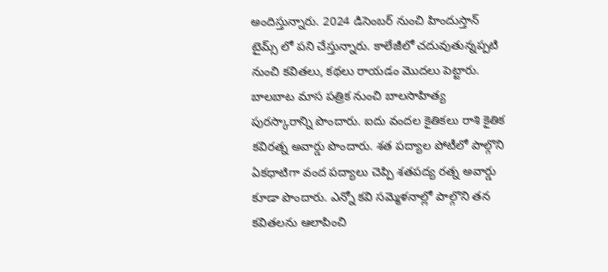అందిస్తున్నారు. 2024 డిసెంబర్ నుంచి హిందుస్తాన్ టైమ్స్ లో పని చేస్తున్నారు. కాలేజీలో చదువుతున్నప్పటి నుంచి కవితలు, కథలు రాయడం మొదలు పెట్టారు. బాలబాట మాస పత్రిక నుంచి బాలసాహిత్య పురస్కారాన్ని పొందారు. ఐదు వందల కైతికలు రాశి కైతిక కవిరత్న అవార్డు పొందారు. శత పద్యాల పోటీలో పాల్గొని ఏకధాటిగా వంద పద్యాలు చెప్పి శతపద్య రత్న అవార్డు కూడా పొందారు. ఎన్నో కవి సమ్మెళనాల్లో పాల్గొని తన కవితలను ఆలాపించి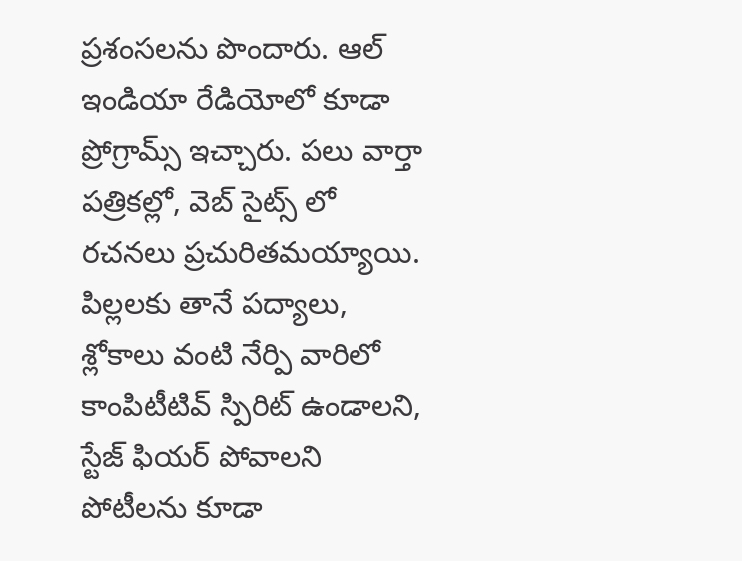ప్రశంసలను పొందారు. ఆల్ ఇండియా రేడియోలో కూడా ప్రోగ్రామ్స్ ఇచ్చారు. పలు వార్తా పత్రికల్లో, వెబ్ సైట్స్ లో రచనలు ప్రచురితమయ్యాయి. పిల్లలకు తానే పద్యాలు, శ్లోకాలు వంటి నేర్పి వారిలో కాంపిటీటివ్ స్పిరిట్ ఉండాలని, స్టేజ్ ఫియర్ పోవాలని పోటీలను కూడా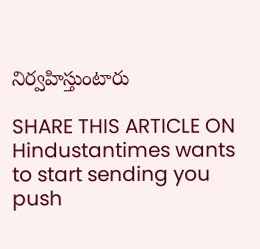నిర్వహిస్తుంటారు

SHARE THIS ARTICLE ON
Hindustantimes wants to start sending you push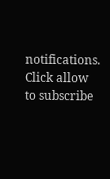notifications. Click allow to subscribe